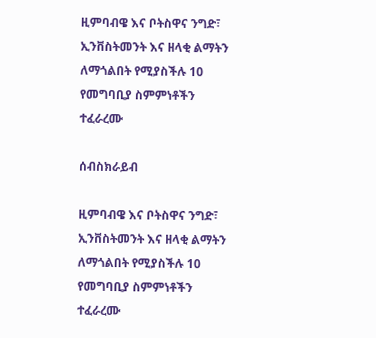ዚምባብዌ እና ቦትስዋና ንግድ፣ ኢንቨስትመንት እና ዘላቂ ልማትን ለማጎልበት የሚያስችሉ 10 የመግባቢያ ስምምነቶችን ተፈራረሙ

ሰብስክራይብ

ዚምባብዌ እና ቦትስዋና ንግድ፣ ኢንቨስትመንት እና ዘላቂ ልማትን ለማጎልበት የሚያስችሉ 10 የመግባቢያ ስምምነቶችን ተፈራረሙ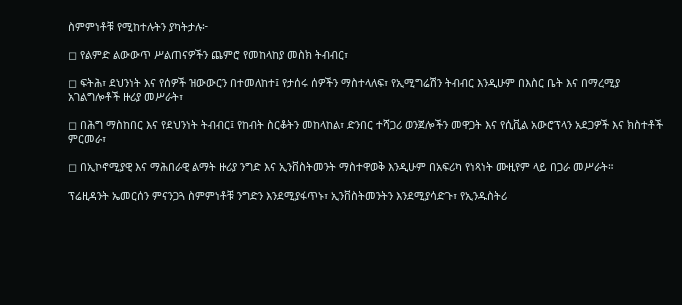ስምምነቶቹ የሚከተሉትን ያካትታሉ፦

◻ የልምድ ልውውጥ ሥልጠናዎችን ጨምሮ የመከላከያ መስክ ትብብር፣

◻ ፍትሕ፣ ደህንነት እና የሰዎች ዝውውርን በተመለከተ፤ የታሰሩ ሰዎችን ማስተላለፍ፣ የኢሚግሬሽን ትብብር እንዲሁም በእስር ቤት እና በማረሚያ አገልግሎቶች ዙሪያ መሥራት፣

◻ በሕግ ማስከበር እና የደህንነት ትብብር፤ የከብት ስርቆትን መከላከል፣ ድንበር ተሻጋሪ ወንጀሎችን መዋጋት እና የሲቪል አውሮፕላን አደጋዎች እና ክስተቶች ምርመራ፣

◻ በኢኮኖሚያዊ እና ማሕበራዊ ልማት ዙሪያ ንግድ እና ኢንቨስትመንት ማስተዋወቅ እንዲሁም በአፍሪካ የነጻነት ሙዚየም ላይ በጋራ መሥራት።

ፕሬዚዳንት ኤመርሰን ምናንጋጓ ስምምነቶቹ ንግድን እንደሚያፋጥኑ፣ ኢንቨስትመንትን እንደሚያሳድጉ፣ የኢንዱስትሪ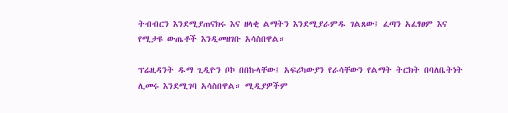ትብብርን እንደሚያጠናክሩ እና ዘላቂ ልማትን እንደሚያራምዱ ገልጸው፤ ፈጣን አፈፃፀም እና የሚታዩ ውጤቶች እንዲመዘገቡ አሳስበዋል።

ፕሬዚዳንት ዱማ ጊዲዮን ቦኮ በበኩላቸው፤ አፍሪካውያን የራሳቸውን የልማት ትርክት በባለቤትነት ሊመሩ እንደሚገባ አሳስበዋል። ሚዲያዎችም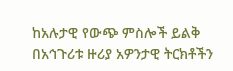ከአሉታዊ የውጭ ምስሎች ይልቅ በአኅጉሪቱ ዙሪያ አዎንታዊ ትርክቶችን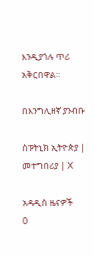እንዲያጎሉ ጥሪ አቅርበዋል።

በእንግሊዘኛ ያንብቡ

ስፑትኒክ ኢትዮጵያ | መተግበሪያ | X

አዳዲስ ዜናዎች
0